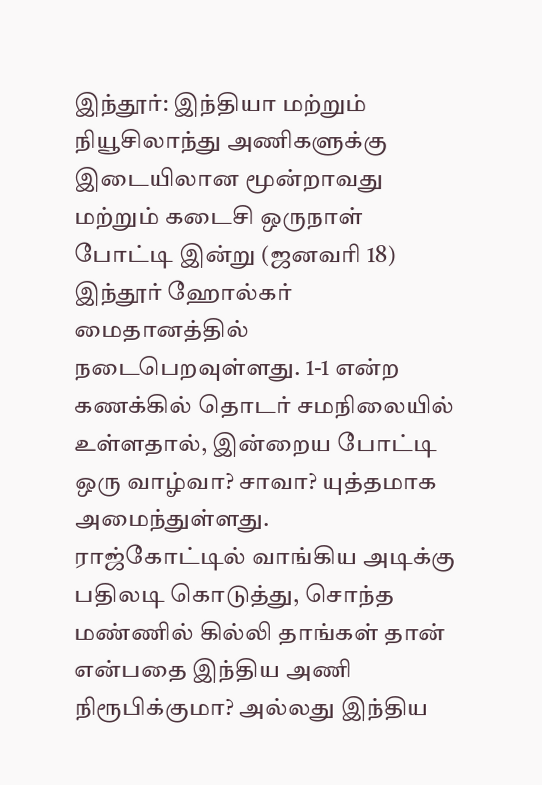இந்தூர்: இந்தியா மற்றும் நியூசிலாந்து அணிகளுக்கு இடையிலான மூன்றாவது மற்றும் கடைசி ஒருநாள் போட்டி இன்று (ஜனவரி 18) இந்தூர் ஹோல்கர் மைதானத்தில் நடைபெறவுள்ளது. 1-1 என்ற கணக்கில் தொடர் சமநிலையில் உள்ளதால், இன்றைய போட்டி ஒரு வாழ்வா? சாவா? யுத்தமாக அமைந்துள்ளது.
ராஜ்கோட்டில் வாங்கிய அடிக்கு பதிலடி கொடுத்து, சொந்த மண்ணில் கில்லி தாங்கள் தான் என்பதை இந்திய அணி நிரூபிக்குமா? அல்லது இந்திய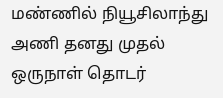மண்ணில் நியூசிலாந்து அணி தனது முதல் ஒருநாள் தொடர்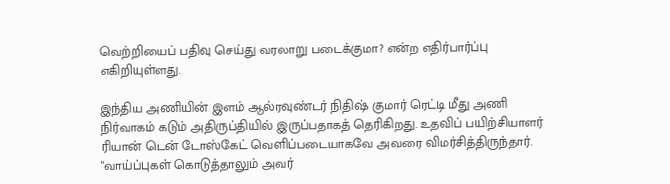வெற்றியைப் பதிவு செய்து வரலாறு படைக்குமா? என்ற எதிர்பார்ப்பு எகிறியுள்ளது.

இந்திய அணியின் இளம் ஆல்ரவுண்டர் நிதிஷ் குமார் ரெட்டி மீது அணி நிர்வாகம் கடும் அதிருப்தியில் இருப்பதாகத் தெரிகிறது. உதவிப் பயிற்சியாளர் ரியான் டென் டோஸ்கேட் வெளிப்படையாகவே அவரை விமர்சித்திருந்தார். "வாய்ப்புகள் கொடுத்தாலும் அவர்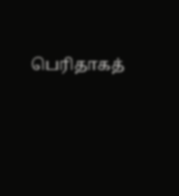பெரிதாகத்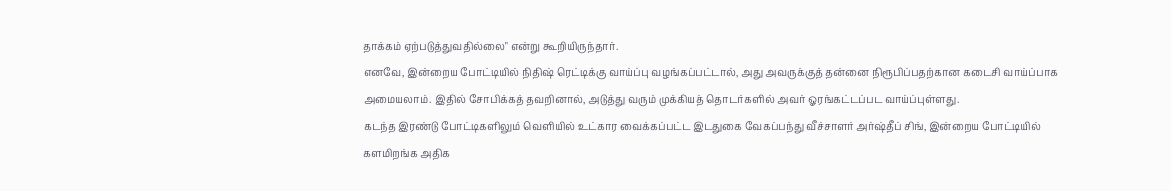தாக்கம் ஏற்படுத்துவதில்லை" என்று கூறியிருந்தார்.
எனவே, இன்றைய போட்டியில் நிதிஷ் ரெட்டிக்கு வாய்ப்பு வழங்கப்பட்டால், அது அவருக்குத் தன்னை நிரூபிப்பதற்கான கடைசி வாய்ப்பாக அமையலாம். இதில் சோபிக்கத் தவறினால், அடுத்து வரும் முக்கியத் தொடர்களில் அவர் ஓரங்கட்டப்பட வாய்ப்புள்ளது.
கடந்த இரண்டு போட்டிகளிலும் வெளியில் உட்கார வைக்கப்பட்ட இடதுகை வேகப்பந்து வீச்சாளர் அர்ஷ்தீப் சிங், இன்றைய போட்டியில் களமிறங்க அதிக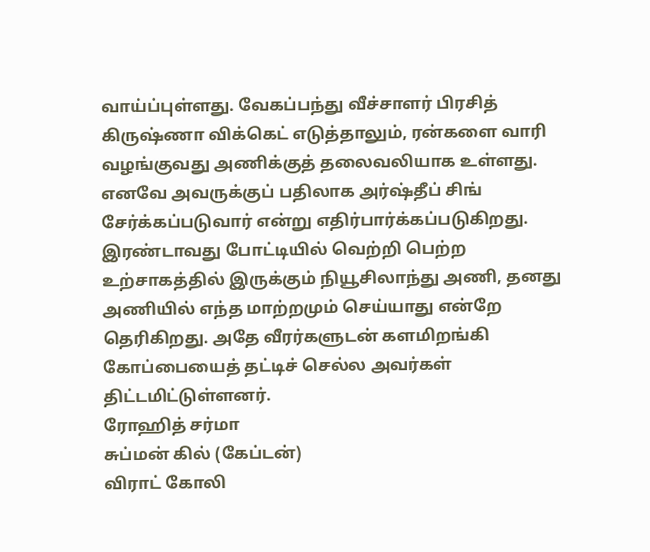வாய்ப்புள்ளது. வேகப்பந்து வீச்சாளர் பிரசித் கிருஷ்ணா விக்கெட் எடுத்தாலும், ரன்களை வாரி வழங்குவது அணிக்குத் தலைவலியாக உள்ளது. எனவே அவருக்குப் பதிலாக அர்ஷ்தீப் சிங் சேர்க்கப்படுவார் என்று எதிர்பார்க்கப்படுகிறது.
இரண்டாவது போட்டியில் வெற்றி பெற்ற உற்சாகத்தில் இருக்கும் நியூசிலாந்து அணி, தனது அணியில் எந்த மாற்றமும் செய்யாது என்றே தெரிகிறது. அதே வீரர்களுடன் களமிறங்கி கோப்பையைத் தட்டிச் செல்ல அவர்கள் திட்டமிட்டுள்ளனர்.
ரோஹித் சர்மா
சுப்மன் கில் (கேப்டன்)
விராட் கோலி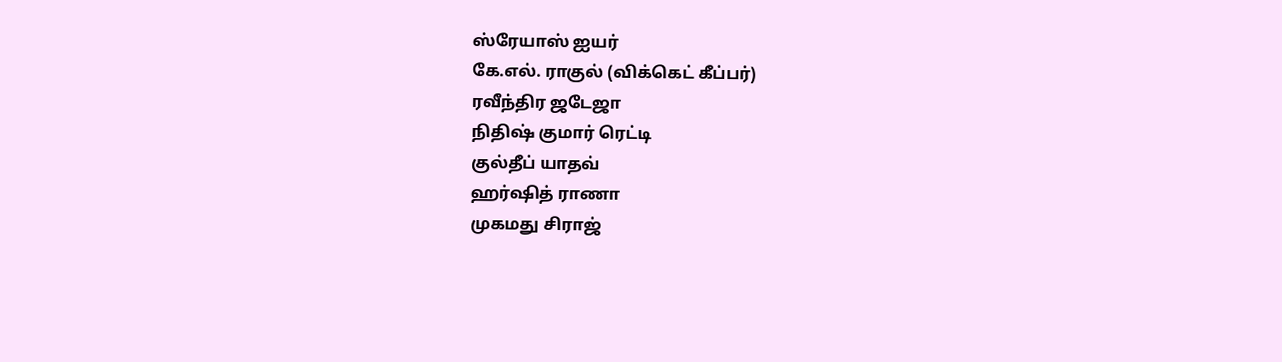ஸ்ரேயாஸ் ஐயர்
கே.எல். ராகுல் (விக்கெட் கீப்பர்)
ரவீந்திர ஜடேஜா
நிதிஷ் குமார் ரெட்டி
குல்தீப் யாதவ்
ஹர்ஷித் ராணா
முகமது சிராஜ்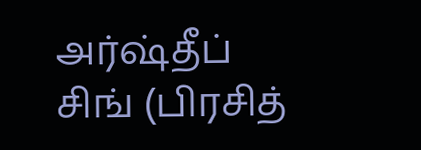அர்ஷ்தீப் சிங் (பிரசித்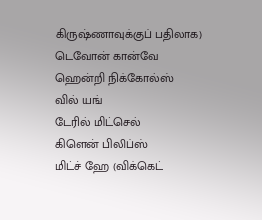கிருஷ்ணாவுக்குப் பதிலாக)
டெவோன் கான்வே
ஹென்றி நிக்கோல்ஸ்
வில் யங்
டேரில் மிட்செல்
கிளென் பிலிப்ஸ்
மிட்ச் ஹே (விக்கெட்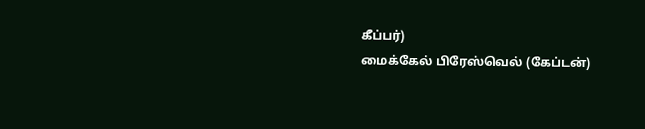கீப்பர்)
மைக்கேல் பிரேஸ்வெல் (கேப்டன்)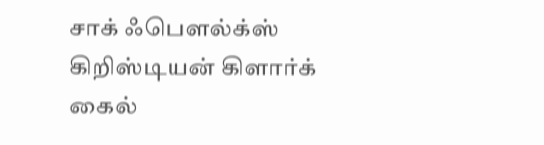சாக் ஃபௌல்க்ஸ்
கிறிஸ்டியன் கிளார்க்
கைல்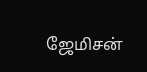ஜேமிசன்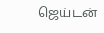ஜெய்டன்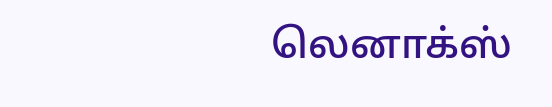லெனாக்ஸ்